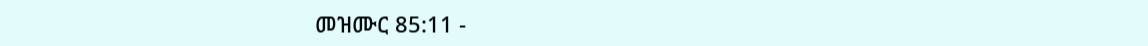መዝሙር 85:11 -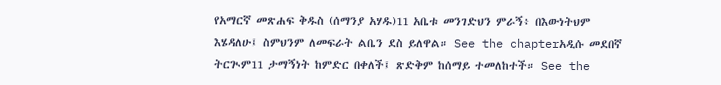የአማርኛ መጽሐፍ ቅዱስ (ሰማንያ አሃዱ)11 አቤቱ መንገድህን ምራኝ፥ በእውነትህም እሄዳለሁ፤ ስምህንም ለመፍራት ልቤን ደስ ይለዋል። See the chapterአዲሱ መደበኛ ትርጒም11 ታማኝነት ከምድር በቀለች፤ ጽድቅም ከሰማይ ተመለከተች። See the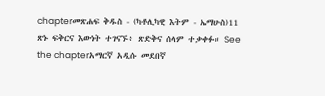chapterመጽሐፍ ቅዱስ - (ካቶሊካዊ እትም - ኤማሁስ)11 ጽኑ ፍቅርና እውነት ተገናኙ፥ ጽድቅና ሰላም ተቃቀፉ። See the chapterአማርኛ አዲሱ መደበኛ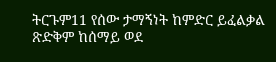ትርጉም11 የሰው ታማኝነት ከምድር ይፈልቃል ጽድቅም ከሰማይ ወደ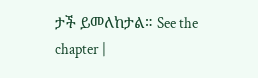ታች ይመለከታል። See the chapter |